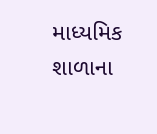માધ્યમિક શાળાના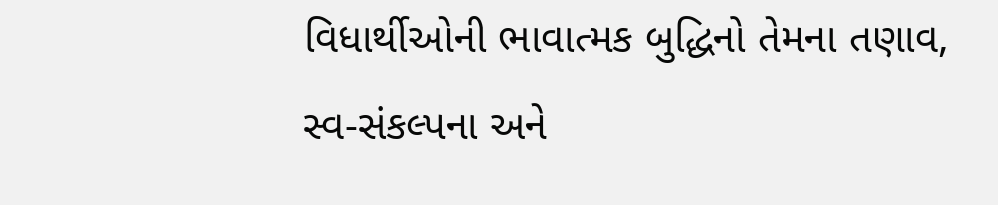વિધાર્થીઓની ભાવાત્મક બુદ્ધિનો તેમના તણાવ, સ્વ-સંકલ્પના અને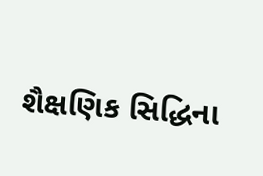શૈક્ષણિક સિદ્ધિના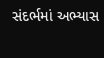સંદર્ભમાં અભ્યાસ